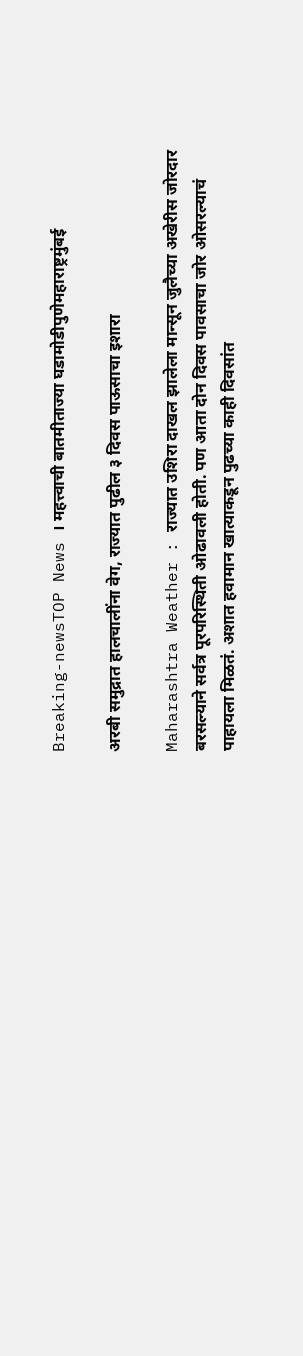Breaking-newsTOP News । महत्त्वाची बातमीताज्या घडामोडीपुणेमहाराष्ट्रमुंबई

अरबी समुद्रात हालचालींना वेग, राज्यात पुढील ३ दिवस पाऊसाचा इशारा

Maharashtra Weather : राज्यात उशिरा दाखल झालेला मान्सून जुलैच्या अखेरीस जोरदार बरसल्याने सर्वत्र पूरपरिस्थिती ओढावली होती. पण आता दोन दिवस पावसाचा जोर ओसरल्याचं पाहायला मिळतं. अशात हवामान खात्याकडून पुढच्या काही दिवसांत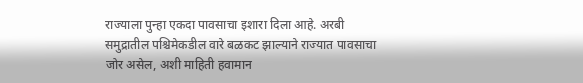राज्याला पुन्हा एकदा पावसाचा इशारा दिला आहे. अरबी समुद्रातील पश्चिमेकडील वारे बळकट झाल्याने राज्यात पावसाचा जोर असेल, अशी माहिती हवामान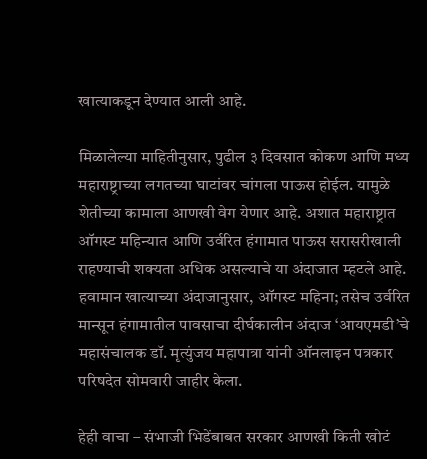खात्याकडून देण्यात आली आहे.

मिळालेल्या माहितीनुसार, पुढील ३ दिवसात कोकण आणि मध्य महाराष्ट्राच्या लगतच्या घाटांवर चांगला पाऊस होईल. यामुळे शेतीच्या कामाला आणखी वेग येणार आहे. अशात महाराष्ट्रात ऑगस्ट महिन्यात आणि उर्वरित हंगामात पाऊस सरासरीखाली राहण्याची शक्यता अधिक असल्याचे या अंदाजात म्हटले आहे. हवामान खात्याच्या अंदाजानुसार, ऑगस्ट महिना; तसेच उर्वरित मान्सून हंगामातील पावसाचा दीर्घकालीन अंदाज ‘आयएमडी’चे महासंचालक डॉ. मृत्युंजय महापात्रा यांनी ऑनलाइन पत्रकार परिषदेत सोमवारी जाहीर केला.

हेही वाचा – संभाजी भिडेंबाबत सरकार आणखी किती खोटं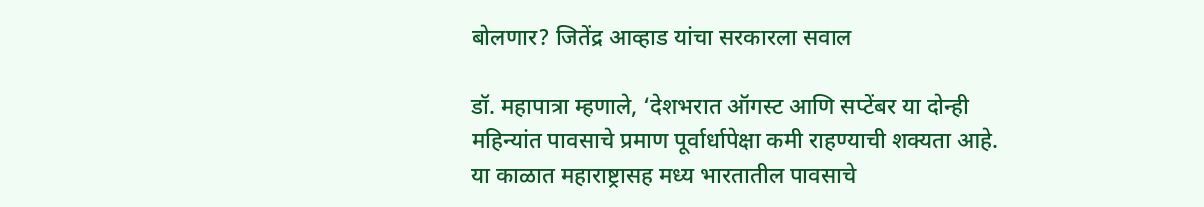बोलणार? जितेंद्र आव्हाड यांचा सरकारला सवाल

डॉ. महापात्रा म्हणाले, ‘देशभरात ऑगस्ट आणि सप्टेंबर या दोन्ही महिन्यांत पावसाचे प्रमाण पूर्वार्धापेक्षा कमी राहण्याची शक्यता आहे. या काळात महाराष्ट्रासह मध्य भारतातील पावसाचे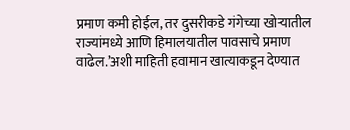प्रमाण कमी होईल, तर दुसरीकडे गंगेच्या खोऱ्यातील राज्यांमध्ये आणि हिमालयातील पावसाचे प्रमाण वाढेल.’अशी माहिती हवामान खात्याकडून देण्यात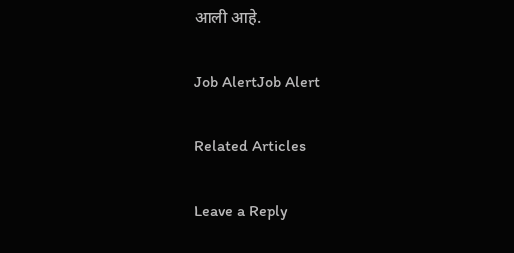आली आहे.

Job AlertJob Alert

Related Articles

Leave a Reply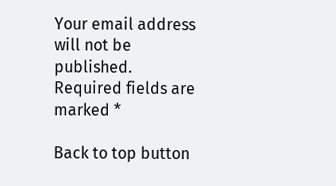Your email address will not be published. Required fields are marked *

Back to top button